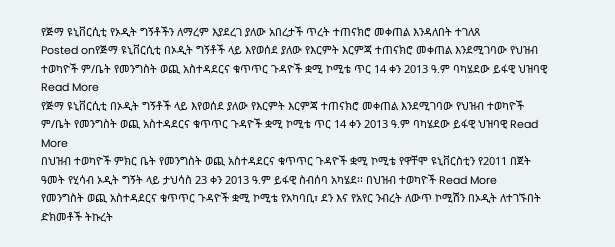የጅማ ዩኒቨርሲቲ የኦዲት ግኝቶችን ለማረም እያደረገ ያለው አበረታች ጥረት ተጠናክሮ መቀጠል እንዳለበት ተገለጸ
Posted onየጅማ ዩኒቨርሲቲ በኦዲት ግኝቶች ላይ እየወሰደ ያለው የእርምት እርምጃ ተጠናክሮ መቀጠል እንደሚገባው የህዝብ ተወካዮች ም/ቤት የመንግስት ወጪ አስተዳደርና ቁጥጥር ጉዳዮች ቋሚ ኮሚቴ ጥር 14 ቀን 2013 ዓ.ም ባካሄደው ይፋዊ ህዝባዊ Read More
የጅማ ዩኒቨርሲቲ በኦዲት ግኝቶች ላይ እየወሰደ ያለው የእርምት እርምጃ ተጠናክሮ መቀጠል እንደሚገባው የህዝብ ተወካዮች ም/ቤት የመንግስት ወጪ አስተዳደርና ቁጥጥር ጉዳዮች ቋሚ ኮሚቴ ጥር 14 ቀን 2013 ዓ.ም ባካሄደው ይፋዊ ህዝባዊ Read More
በህዝብ ተወካዮች ምክር ቤት የመንግስት ወጪ አስተዳደርና ቁጥጥር ጉዳዮች ቋሚ ኮሚቴ የዋቸሞ ዩኒቨርስቲን የ2011 በጀት ዓመት የሂሳብ ኦዲት ግኝት ላይ ታህሳስ 23 ቀን 2013 ዓ.ም ይፋዊ ስብሰባ አካሄደ፡፡ በህዝብ ተወካዮች Read More
የመንግስት ወጪ አስተዳደርና ቁጥጥር ጉዳዮች ቋሚ ኮሚቴ የአካባቢ፣ ደን እና የአየር ንብረት ለውጥ ኮሚሽን በኦዲት ለተገኙበት ድክመቶች ትኩረት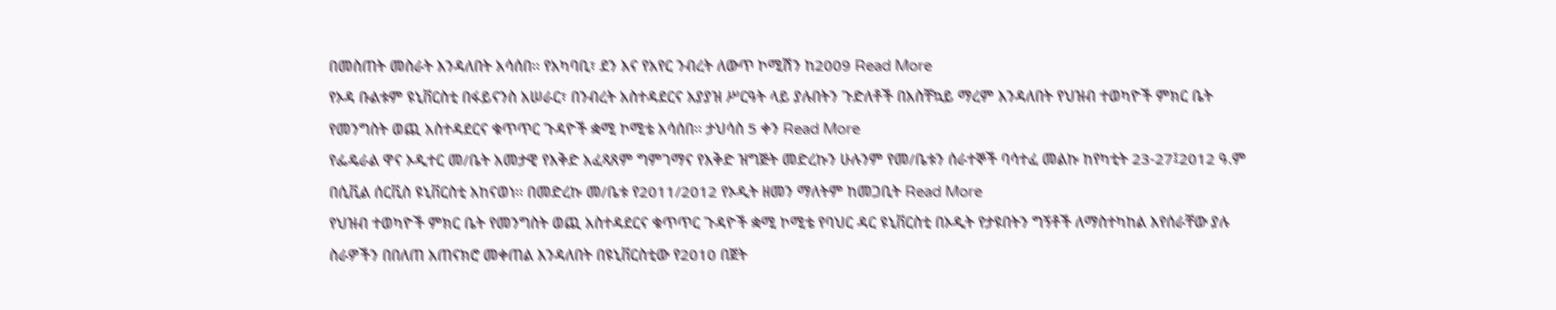በመስጠት መስራት እንዳለበት አሳሰበ፡፡ የአካባቢ፣ ደን እና የአየር ንብረት ለውጥ ኮሚሽን ከ2009 Read More
የኦዳ ቡልቱም ዩኒቨርስቲ በፋይናንስ አሠራር፣ በንብረት አስተዳደርና አያያዝ ሥርዓት ላይ ያሉበትን ጉድለቶች በአስቸኳይ ማረም እንዳለበት የህዝብ ተወካዮች ምክር ቤት የመንግስት ወጪ አስተዳደርና ቁጥጥር ጉዳዮች ቋሚ ኮሚቴ አሳሰበ፡፡ ታህሳስ 5 ቀን Read More
የፌዴራል ዋና ኦዲተር መ/ቤት አመታዊ የእቅድ አፈጻጸም ግምገማና የእቅድ ዝግጅት መድረኩን ሁሉንም የመ/ቤቱን ሰራተኞች ባሳተፈ መልኩ ከየካቲት 23-27፤2012 ዓ.ም በሲቪል ሰርቪስ ዩኒቨርስቲ አከናወነ፡፡ በመድረኩ መ/ቤቱ የ2011/2012 የኦዲት ዘመን ማለትም ከመጋቢት Read More
የህዝብ ተወካዮች ምክር ቤት የመንግስት ወጪ አስተዳደርና ቁጥጥር ጉዳዮች ቋሚ ኮሚቴ የባህር ዳር ዩኒቨርስቲ በኦዲት የታዩበትን ግኝቶች ለማስተካከል እየሰራቸው ያሉ ስራዎችን በበለጠ አጠናክሮ መቀጠል እንዳለበት በዩኒቨርስቲው የ2010 በጀት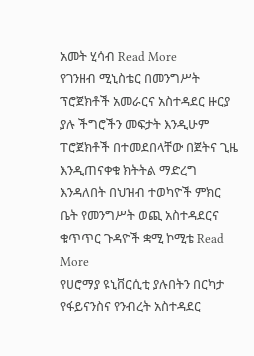አመት ሂሳብ Read More
የገንዘብ ሚኒስቴር በመንግሥት ፕሮጀክቶች አመራርና አስተዳደር ዙርያ ያሉ ችግሮችን መፍታት እንዲሁም ፐሮጀክቶች በተመደበላቸው በጀትና ጊዜ እንዲጠናቀቁ ክትትል ማድረግ እንዳለበት በህዝብ ተወካዮች ምክር ቤት የመንግሥት ወጪ አስተዳደርና ቁጥጥር ጉዳዮች ቋሚ ኮሚቴ Read More
የሀሮማያ ዩኒቨርሲቲ ያሉበትን በርካታ የፋይናንስና የንብረት አስተዳደር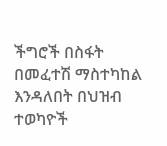ችግሮች በስፋት በመፈተሽ ማስተካከል እንዳለበት በህዝብ ተወካዮች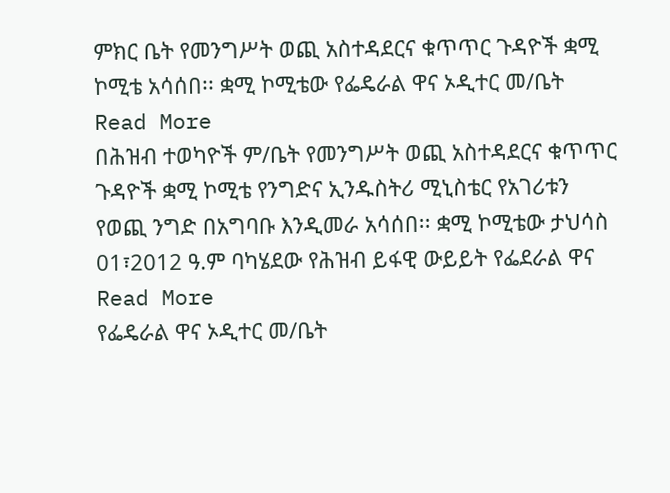ምክር ቤት የመንግሥት ወጪ አስተዳደርና ቁጥጥር ጉዳዮች ቋሚ ኮሚቴ አሳሰበ፡፡ ቋሚ ኮሚቴው የፌዴራል ዋና ኦዲተር መ/ቤት Read More
በሕዝብ ተወካዮች ም/ቤት የመንግሥት ወጪ አስተዳደርና ቁጥጥር ጉዳዮች ቋሚ ኮሚቴ የንግድና ኢንዱስትሪ ሚኒስቴር የአገሪቱን የወጪ ንግድ በአግባቡ እንዲመራ አሳሰበ፡፡ ቋሚ ኮሚቴው ታህሳስ 01፣2012 ዓ.ም ባካሄደው የሕዝብ ይፋዊ ውይይት የፌደራል ዋና Read More
የፌዴራል ዋና ኦዲተር መ/ቤት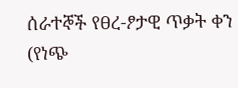ሰራተኞች የፀረ-ፆታዊ ጥቃት ቀን (የነጭ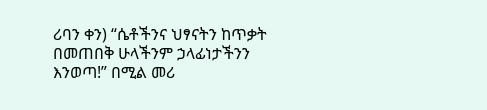ሪባን ቀን) “ሴቶችንና ህፃናትን ከጥቃት በመጠበቅ ሁላችንም ኃላፊነታችንን እንወጣ!” በሚል መሪ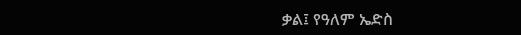ቃል፤ የዓለም ኤድስ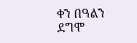ቀን በዓልን ደግሞ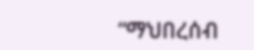“ማህበረሰብ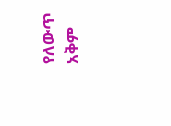የለውጥ አቅም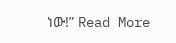ነው!” Read More